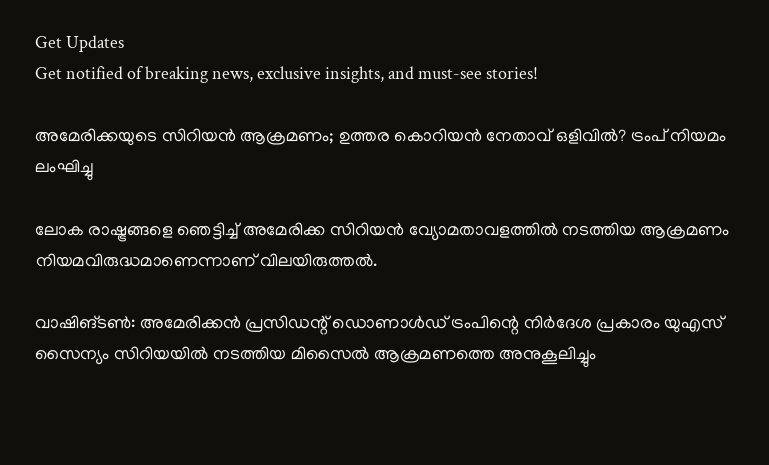Get Updates
Get notified of breaking news, exclusive insights, and must-see stories!

അമേരിക്കയുടെ സിറിയന്‍ ആക്രമണം; ഉത്തര കൊറിയന്‍ നേതാവ് ഒളിവില്‍? ട്രംപ് നിയമം ലംഘിച്ചു

ലോക രാഷ്ട്രങ്ങളെ ഞെട്ടിച്ച് അമേരിക്ക സിറിയന്‍ വ്യോമതാവളത്തില്‍ നടത്തിയ ആക്രമണം നിയമവിരുദ്ധമാണെന്നാണ് വിലയിരുത്തല്‍.

വാഷിങ്ടണ്‍: അമേരിക്കന്‍ പ്രസിഡന്റ് ഡൊണാള്‍ഡ് ട്രംപിന്റെ നിര്‍ദേശ പ്രകാരം യുഎസ് സൈന്യം സിറിയയില്‍ നടത്തിയ മിസൈല്‍ ആക്രമണത്തെ അനുകൂലിച്ചും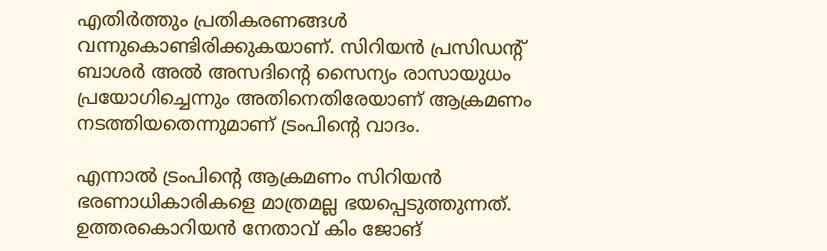എതിര്‍ത്തും പ്രതികരണങ്ങള്‍ വന്നുകൊണ്ടിരിക്കുകയാണ്. സിറിയന്‍ പ്രസിഡന്റ് ബാശര്‍ അല്‍ അസദിന്റെ സൈന്യം രാസായുധം പ്രയോഗിച്ചെന്നും അതിനെതിരേയാണ് ആക്രമണം നടത്തിയതെന്നുമാണ് ട്രംപിന്റെ വാദം.

എന്നാല്‍ ട്രംപിന്റെ ആക്രമണം സിറിയന്‍ ഭരണാധികാരികളെ മാത്രമല്ല ഭയപ്പെടുത്തുന്നത്. ഉത്തരകൊറിയന്‍ നേതാവ് കിം ജോങ്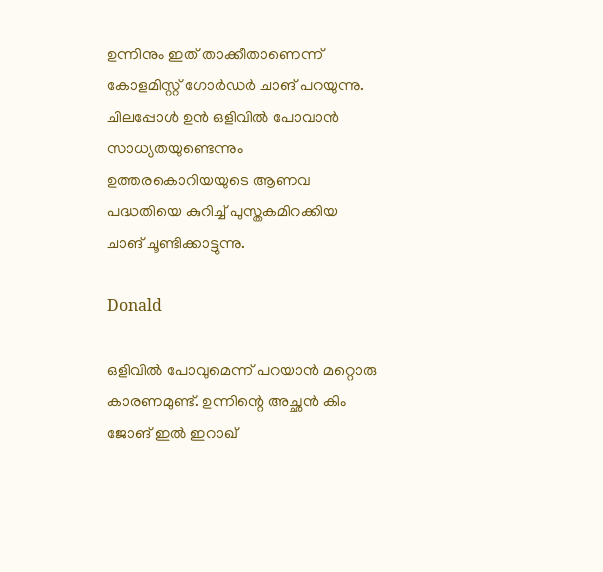ഉന്നിനും ഇത് താക്കീതാണെന്ന് കോളമിസ്റ്റ് ഗോര്‍ഡര്‍ ചാങ് പറയുന്നു. ചിലപ്പോള്‍ ഉന്‍ ഒളിവില്‍ പോവാന്‍ സാധ്യതയുണ്ടെന്നും ഉത്തരകൊറിയയുടെ ആണവ പദ്ധതിയെ കുറിച്ച് പുസ്തകമിറക്കിയ ചാങ് ചൂണ്ടിക്കാട്ടുന്നു.

Donald

ഒളിവില്‍ പോവുമെന്ന് പറയാന്‍ മറ്റൊരു കാരണമുണ്ട്. ഉന്നിന്റെ അച്ഛന്‍ കിം ജോങ് ഇല്‍ ഇറാഖ്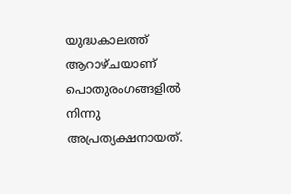യുദ്ധകാലത്ത് ആറാഴ്ചയാണ് പൊതുരംഗങ്ങളില്‍ നിന്നു അപ്രത്യക്ഷനായത്.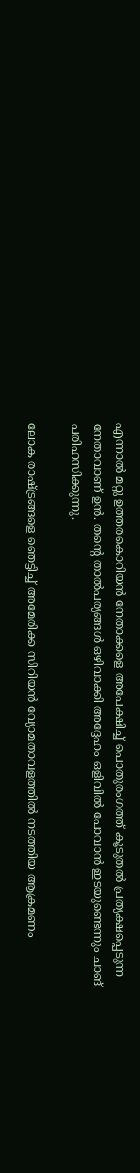എന്നാല്‍ മറ്റു ഉത്തരകൊറിയന്‍ നേതാക്കളെ അപേക്ഷിച്ച് പൊതുരംഗത്ത് കൂടുതല്‍ പ്രത്യക്ഷപ്പെടുന്ന നേതാവാണ് ഉന്‍. തന്റെ താല്‍പര്യങ്ങള്‍ ഒഴിവാക്കി അദ്ദേഹം ഒളിവില്‍ പോവാന്‍ ഇടയുണ്ടെന്നും ചാങ് പരിഹസിക്കുന്നു.

ലോക രാഷ്ട്രങ്ങളെ ഞെട്ടിച്ച് അമേരിക്ക സിറിയന്‍ വ്യോമതാവളത്തില്‍ നടത്തിയ ആക്രമണം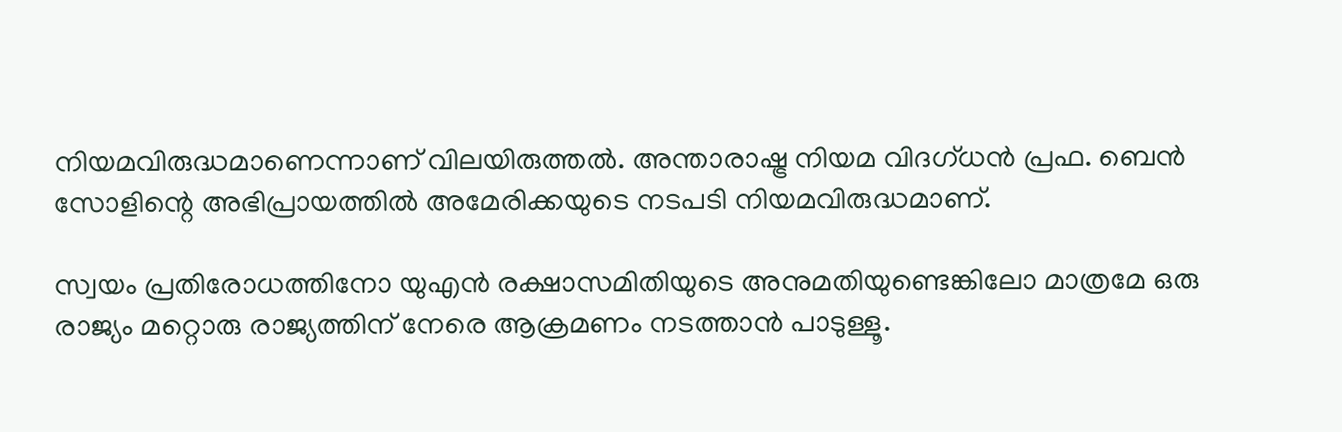നിയമവിരുദ്ധമാണെന്നാണ് വിലയിരുത്തല്‍. അന്താരാഷ്ട്ര നിയമ വിദഗ്ധന്‍ പ്രഫ. ബെന്‍ സോളിന്റെ അഭിപ്രായത്തില്‍ അമേരിക്കയുടെ നടപടി നിയമവിരുദ്ധമാണ്.

സ്വയം പ്രതിരോധത്തിനോ യുഎന്‍ രക്ഷാസമിതിയുടെ അനുമതിയുണ്ടെങ്കിലോ മാത്രമേ ഒരു രാജ്യം മറ്റൊരു രാജ്യത്തിന് നേരെ ആക്രമണം നടത്താന്‍ പാടുള്ളൂ.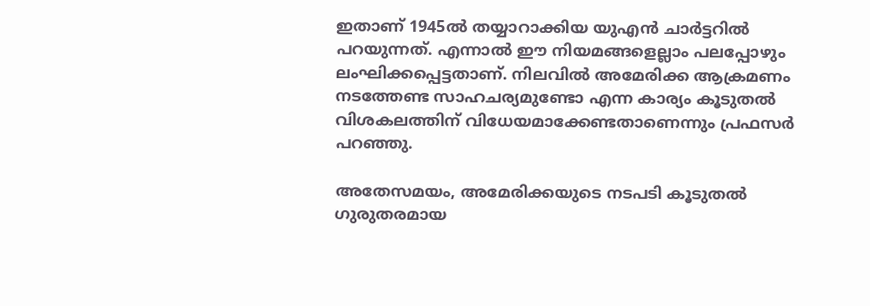ഇതാണ് 1945ല്‍ തയ്യാറാക്കിയ യുഎന്‍ ചാര്‍ട്ടറില്‍ പറയുന്നത്. എന്നാല്‍ ഈ നിയമങ്ങളെല്ലാം പലപ്പോഴും ലംഘിക്കപ്പെട്ടതാണ്. നിലവില്‍ അമേരിക്ക ആക്രമണം നടത്തേണ്ട സാഹചര്യമുണ്ടോ എന്ന കാര്യം കൂടുതല്‍ വിശകലത്തിന് വിധേയമാക്കേണ്ടതാണെന്നും പ്രഫസര്‍ പറഞ്ഞു.

അതേസമയം, അമേരിക്കയുടെ നടപടി കൂടുതല്‍ ഗുരുതരമായ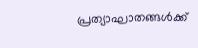പ്രത്യാഘാതങ്ങള്‍ക്ക്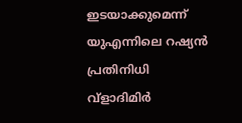ഇടയാക്കുമെന്ന് യുഎന്നിലെ റഷ്യന്‍ പ്രതിനിധി വ്‌ളാദിമിര്‍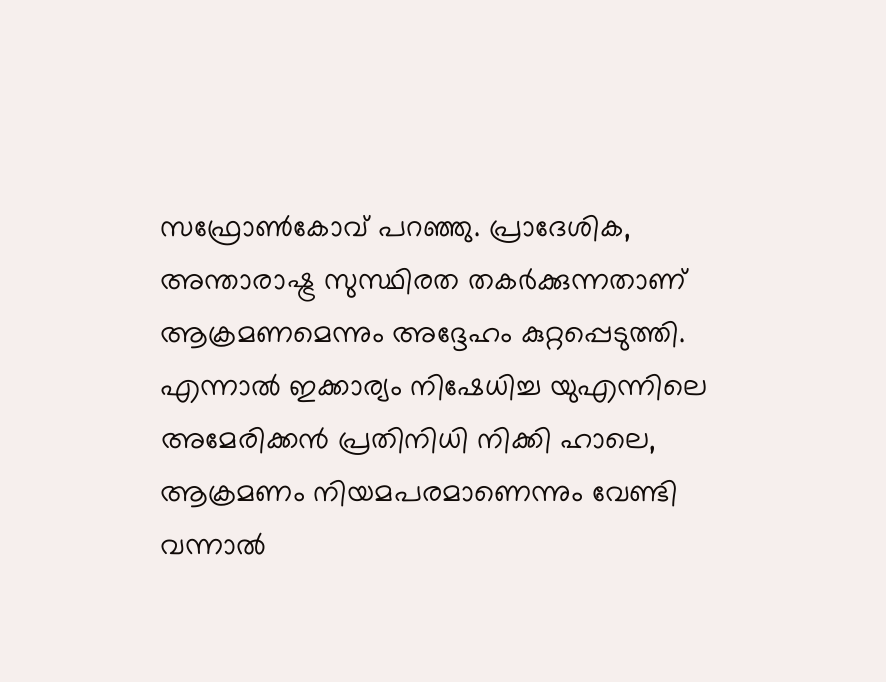സഫ്രോണ്‍കോവ് പറഞ്ഞു. പ്രാദേശിക, അന്താരാഷ്ട്ര സുസ്ഥിരത തകര്‍ക്കുന്നതാണ് ആക്രമണമെന്നും അദ്ദേഹം കുറ്റപ്പെടുത്തി. എന്നാല്‍ ഇക്കാര്യം നിഷേധിച്ച യുഎന്നിലെ അമേരിക്കന്‍ പ്രതിനിധി നിക്കി ഹാലെ, ആക്രമണം നിയമപരമാണെന്നും വേണ്ടി വന്നാല്‍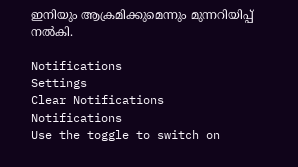ഇനിയും ആക്രമിക്കുമെന്നും മുന്നറിയിപ്പ് നല്‍കി.

Notifications
Settings
Clear Notifications
Notifications
Use the toggle to switch on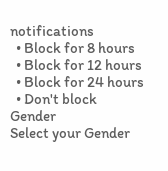notifications
  • Block for 8 hours
  • Block for 12 hours
  • Block for 24 hours
  • Don't block
Gender
Select your Gender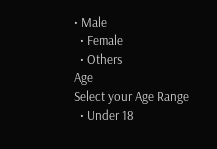• Male
  • Female
  • Others
Age
Select your Age Range
  • Under 18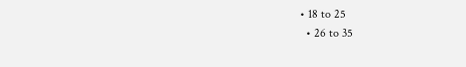• 18 to 25
  • 26 to 35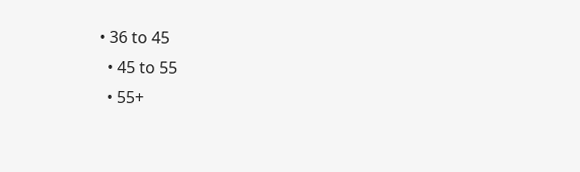• 36 to 45
  • 45 to 55
  • 55+